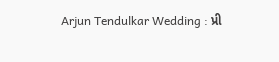Arjun Tendulkar Wedding : પ્રી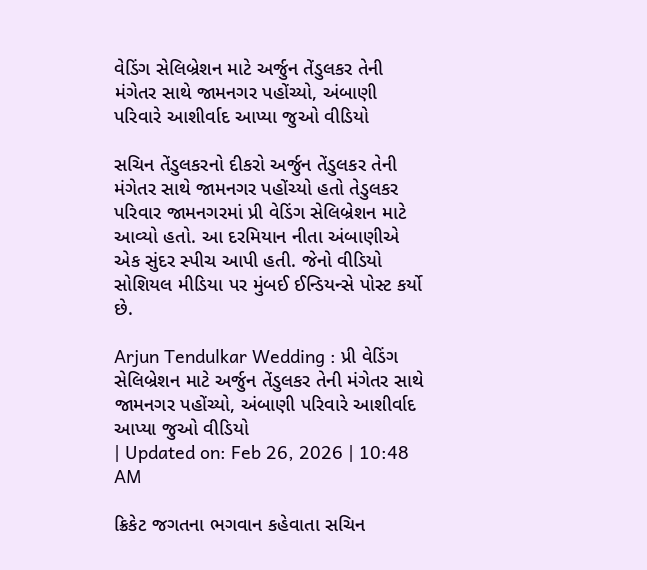વેડિંગ સેલિબ્રેશન માટે અર્જુન તેંડુલકર તેની મંગેતર સાથે જામનગર પહોંચ્યો, અંબાણી પરિવારે આશીર્વાદ આપ્યા જુઓ વીડિયો

સચિન તેંડુલકરનો દીકરો અર્જુન તેંડુલકર તેની મંગેતર સાથે જામનગર પહોંચ્યો હતો તેડુલકર પરિવાર જામનગરમાં પ્રી વેડિંગ સેલિબ્રેશન માટે આવ્યો હતો. આ દરમિયાન નીતા અંબાણીએ એક સુંદર સ્પીચ આપી હતી. જેનો વીડિયો સોશિયલ મીડિયા પર મુંબઈ ઈન્ડિયન્સે પોસ્ટ કર્યો છે.

Arjun Tendulkar Wedding : પ્રી વેડિંગ સેલિબ્રેશન માટે અર્જુન તેંડુલકર તેની મંગેતર સાથે જામનગર પહોંચ્યો, અંબાણી પરિવારે આશીર્વાદ આપ્યા જુઓ વીડિયો
| Updated on: Feb 26, 2026 | 10:48 AM

ક્રિકેટ જગતના ભગવાન કહેવાતા સચિન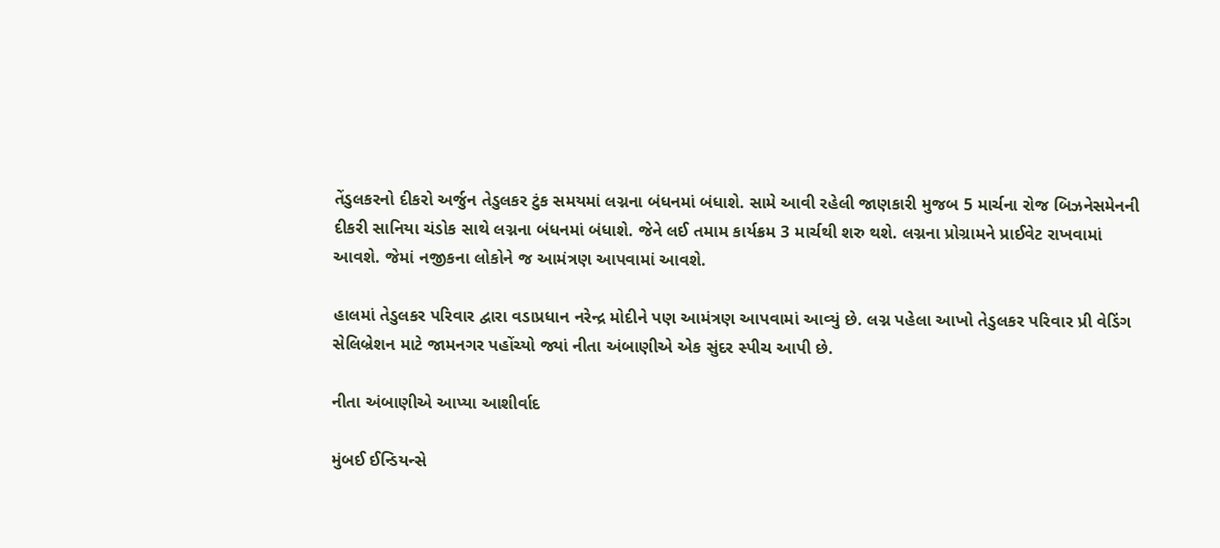તેંડુલકરનો દીકરો અર્જુન તેડુલકર ટુંક સમયમાં લગ્નના બંધનમાં બંધાશે. સામે આવી રહેલી જાણકારી મુજબ 5 માર્ચના રોજ બિઝનેસમેનની દીકરી સાનિયા ચંડોક સાથે લગ્નના બંધનમાં બંધાશે. જેને લઈ તમામ કાર્યક્રમ 3 માર્ચથી શરુ થશે. લગ્નના પ્રોગ્રામને પ્રાઈવેટ રાખવામાં આવશે. જેમાં નજીકના લોકોને જ આમંત્રણ આપવામાં આવશે.

હાલમાં તેડુલકર પરિવાર દ્વારા વડાપ્રધાન નરેન્દ્ર મોદીને પણ આમંત્રણ આપવામાં આવ્યું છે. લગ્ન પહેલા આખો તેડુલકર પરિવાર પ્રી વેડિંગ સેલિબ્રેશન માટે જામનગર પહોંચ્યો જ્યાં નીતા અંબાણીએ એક સુંદર સ્પીચ આપી છે.

નીતા અંબાણીએ આપ્યા આશીર્વાદ

મુંબઈ ઈન્ડિયન્સે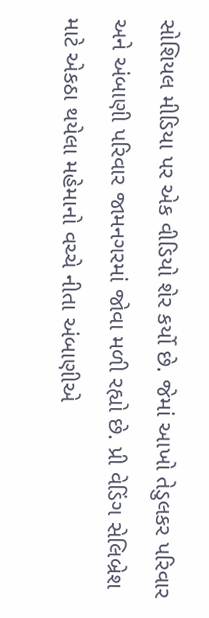સોશિયલ મીડિયા પર એક વીડિયો શેર કર્યો છે. જેમાં આખો તેડુલકર પરિવાર અને અંબાણી પરિવાર જામનગરમાં જોવા મળી રહ્યો છે. પ્રી વેડિંગ સેલિબ્રેશ માટે એકઠા થયેલા મહેમાનો વચ્ચે નીતા અંબાણીએ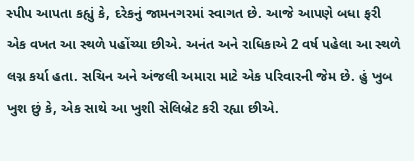સ્પીપ આપતા કહ્યું કે, દરેકનું જામનગરમાં સ્વાગત છે. આજે આપણે બધા ફરી એક વખત આ સ્થળે પહોંચ્યા છીએ. અનંત અને રાધિકાએ 2 વર્ષ પહેલા આ સ્થળે લગ્ન કર્યા હતા. સચિન અને અંજલી અમારા માટે એક પરિવારની જેમ છે. હું ખુબ ખુશ છું કે, એક સાથે આ ખુશી સેલિબ્રેટ કરી રહ્યા છીએ.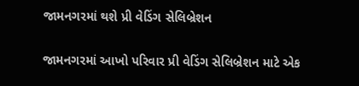જામનગરમાં થશે પ્રી વેડિંગ સેલિબ્રેશન

જામનગરમાં આખો પરિવાર પ્રી વેડિંગ સેલિબ્રેશન માટે એક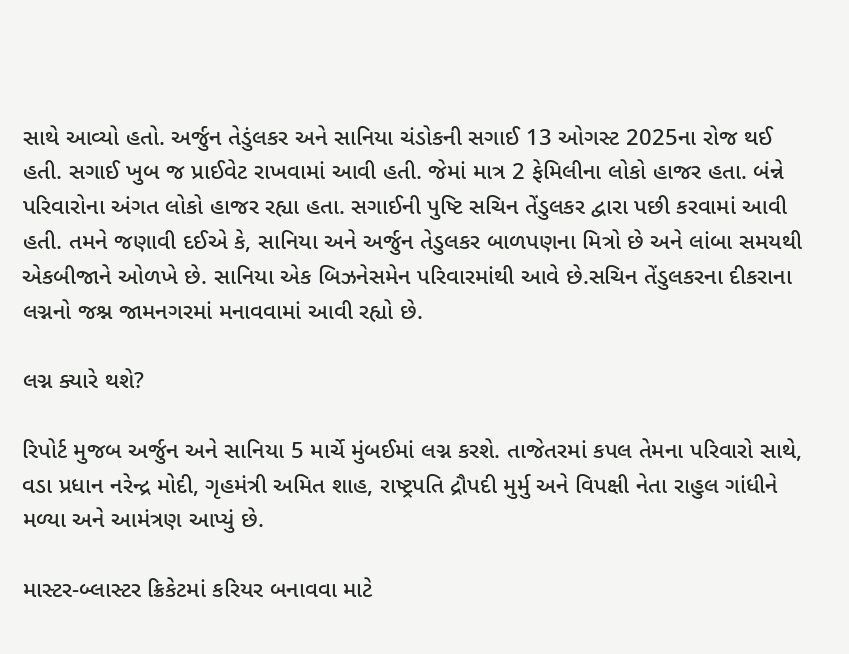સાથે આવ્યો હતો. અર્જુન તેડુંલકર અને સાનિયા ચંડોકની સગાઈ 13 ઓગસ્ટ 2025ના રોજ થઈ હતી. સગાઈ ખુબ જ પ્રાઈવેટ રાખવામાં આવી હતી. જેમાં માત્ર 2 ફેમિલીના લોકો હાજર હતા. બંન્ને પરિવારોના અંગત લોકો હાજર રહ્યા હતા. સગાઈની પુષ્ટિ સચિન તેંડુલકર દ્વારા પછી કરવામાં આવી હતી. તમને જણાવી દઈએ કે, સાનિયા અને અર્જુન તેડુલકર બાળપણના મિત્રો છે અને લાંબા સમયથી એકબીજાને ઓળખે છે. સાનિયા એક બિઝનેસમેન પરિવારમાંથી આવે છે.સચિન તેંડુલકરના દીકરાના લગ્નનો જશ્ન જામનગરમાં મનાવવામાં આવી રહ્યો છે.

લગ્ન ક્યારે થશે?

રિપોર્ટ મુજબ અર્જુન અને સાનિયા 5 માર્ચે મુંબઈમાં લગ્ન કરશે. તાજેતરમાં કપલ તેમના પરિવારો સાથે, વડા પ્રધાન નરેન્દ્ર મોદી, ગૃહમંત્રી અમિત શાહ, રાષ્ટ્રપતિ દ્રૌપદી મુર્મુ અને વિપક્ષી નેતા રાહુલ ગાંધીને મળ્યા અને આમંત્રણ આપ્યું છે.

માસ્ટર-બ્લાસ્ટર ક્રિકેટમાં કરિયર બનાવવા માટે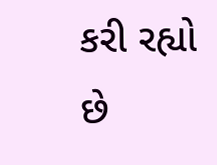કરી રહ્યો છે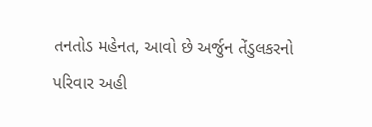તનતોડ મહેનત, આવો છે અર્જુન તેંડુલકરનો પરિવાર અહી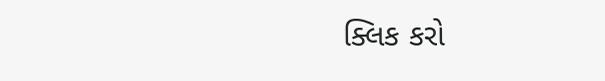ક્લિક કરો